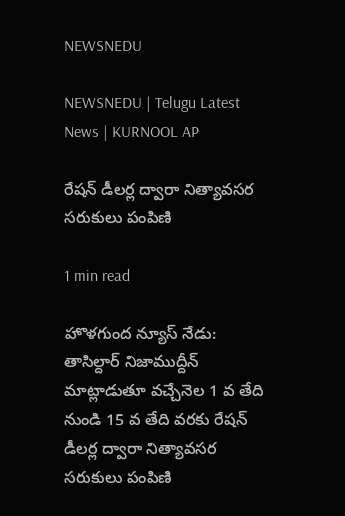NEWSNEDU

NEWSNEDU | Telugu Latest News | KURNOOL AP

రేషన్ డీలర్ల ద్వారా నిత్యావసర సరుకులు పంపిణి

1 min read

హొళగుంద న్యూస్ నేడు:  తాసిల్దార్ నిజాముద్దీన్ మాట్లాడుతూ వచ్చేనెల 1 వ తేది నుండి 15 వ తేది వరకు రేషన్ డీలర్ల ద్వారా నిత్యావసర సరుకులు పంపిణి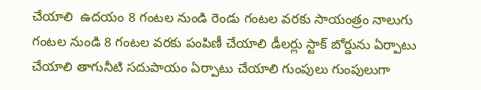చేయాలి  ఉదయం 8 గంటల నుండి రెండు గంటల వరకు సాయంత్రం నాలుగు గంటల నుండి 8 గంటల వరకు పంపిణీ చేయాలి డీలర్లు స్టాక్ బోర్డును ఏర్పాటు చేయాలి తాగునీటి సదుపాయం ఏర్పాటు చేయాలి గుంపులు గుంపులుగా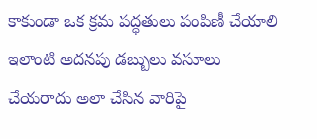కాకుండా ఒక క్రమ పద్ధతులు పంపిణీ చేయాలి ఇలాంటి అదనపు డబ్బులు వసూలు చేయరాదు అలా చేసిన వారిపై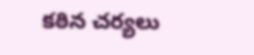కఠిన చర్యలు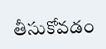తీసుకోవడం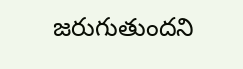జరుగుతుందని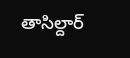తాసిల్దార్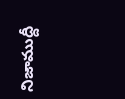నిజాముద్దీ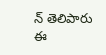న్ తెలిపారు ఈ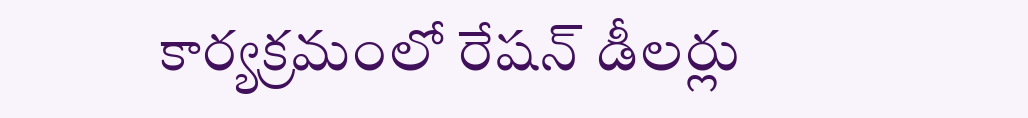కార్యక్రమంలో రేషన్ డీలర్లు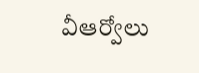వీఆర్వోలు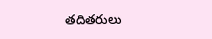తదితరులు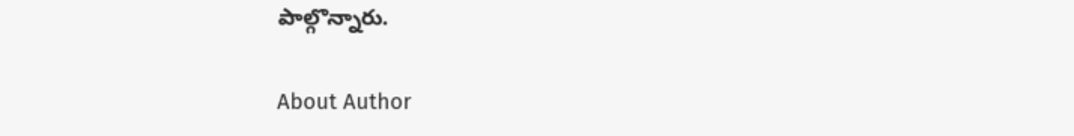పాల్గొన్నారు.

About Author